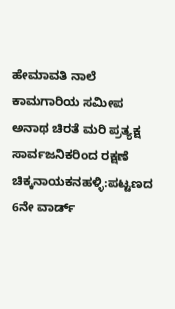ಹೇಮಾವತಿ ನಾಲೆ ಕಾಮಗಾರಿಯ ಸಮೀಪ ಅನಾಥ ಚಿರತೆ ಮರಿ ಪ್ರತ್ಯಕ್ಷ ಸಾರ್ವಜನಿಕರಿಂದ ರಕ್ಷಣೆ
ಚಿಕ್ಕನಾಯಕನಹಳ್ಳಿ:ಪಟ್ಟಣದ 6ನೇ ವಾರ್ಡ್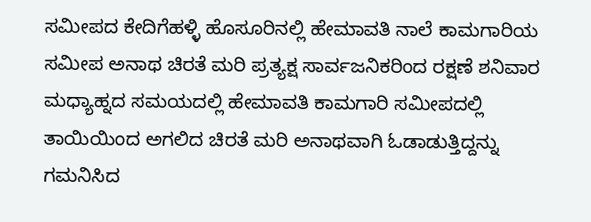ಸಮೀಪದ ಕೇದಿಗೆಹಳ್ಳಿ ಹೊಸೂರಿನಲ್ಲಿ ಹೇಮಾವತಿ ನಾಲೆ ಕಾಮಗಾರಿಯ ಸಮೀಪ ಅನಾಥ ಚಿರತೆ ಮರಿ ಪ್ರತ್ಯಕ್ಷ ಸಾರ್ವಜನಿಕರಿಂದ ರಕ್ಷಣೆ ಶನಿವಾರ ಮಧ್ಯಾಹ್ನದ ಸಮಯದಲ್ಲಿ ಹೇಮಾವತಿ ಕಾಮಗಾರಿ ಸಮೀಪದಲ್ಲಿ ತಾಯಿಯಿಂದ ಅಗಲಿದ ಚಿರತೆ ಮರಿ ಅನಾಥವಾಗಿ ಓಡಾಡುತ್ತಿದ್ದನ್ನು ಗಮನಿಸಿದ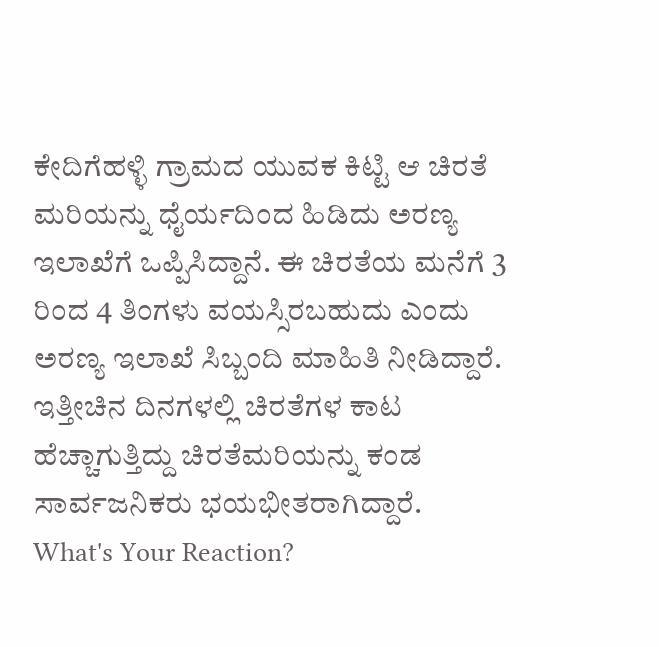ಕೇದಿಗೆಹಳ್ಳಿ ಗ್ರಾಮದ ಯುವಕ ಕಿಟ್ಟಿ ಆ ಚಿರತೆ ಮರಿಯನ್ನು ಧೈರ್ಯದಿಂದ ಹಿಡಿದು ಅರಣ್ಯ ಇಲಾಖೆಗೆ ಒಪ್ಪಿಸಿದ್ದಾನೆ. ಈ ಚಿರತೆಯ ಮನೆಗೆ 3 ರಿಂದ 4 ತಿಂಗಳು ವಯಸ್ಸಿರಬಹುದು ಎಂದು ಅರಣ್ಯ ಇಲಾಖೆ ಸಿಬ್ಬಂದಿ ಮಾಹಿತಿ ನೀಡಿದ್ದಾರೆ. ಇತ್ತೀಚಿನ ದಿನಗಳಲ್ಲಿ ಚಿರತೆಗಳ ಕಾಟ ಹೆಚ್ಚಾಗುತ್ತಿದ್ದು ಚಿರತೆಮರಿಯನ್ನು ಕಂಡ ಸಾರ್ವಜನಿಕರು ಭಯಭೀತರಾಗಿದ್ದಾರೆ.
What's Your Reaction?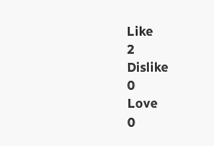Like
2
Dislike
0
Love
0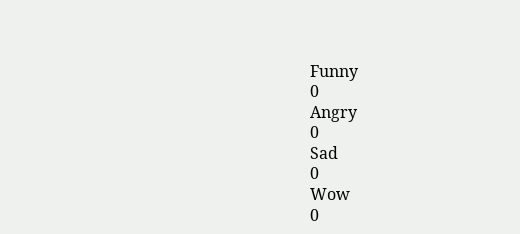Funny
0
Angry
0
Sad
0
Wow
0